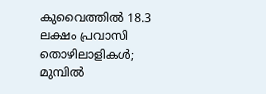കുവൈത്തിൽ 18.3 ലക്ഷം പ്രവാസി തൊഴിലാളികൾ; മുമ്പിൽ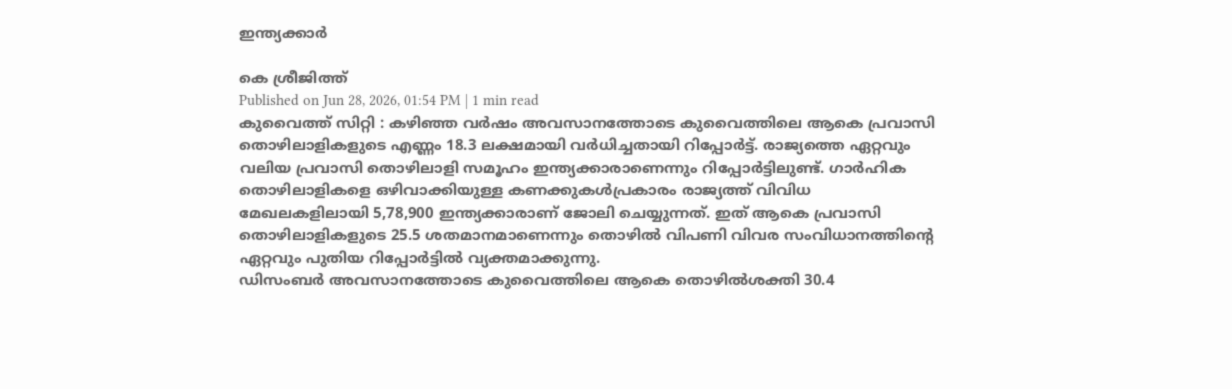ഇന്ത്യക്കാർ

കെ ശ്രീജിത്ത്
Published on Jun 28, 2026, 01:54 PM | 1 min read
കുവൈത്ത് സിറ്റി : കഴിഞ്ഞ വർഷം അവസാനത്തോടെ കുവൈത്തിലെ ആകെ പ്രവാസി തൊഴിലാളികളുടെ എണ്ണം 18.3 ലക്ഷമായി വർധിച്ചതായി റിപ്പോർട്ട്. രാജ്യത്തെ ഏറ്റവും വലിയ പ്രവാസി തൊഴിലാളി സമൂഹം ഇന്ത്യക്കാരാണെന്നും റിപ്പോർട്ടിലുണ്ട്. ഗാർഹിക തൊഴിലാളികളെ ഒഴിവാക്കിയുള്ള കണക്കുകൾപ്രകാരം രാജ്യത്ത് വിവിധ മേഖലകളിലായി 5,78,900 ഇന്ത്യക്കാരാണ് ജോലി ചെയ്യുന്നത്. ഇത് ആകെ പ്രവാസി തൊഴിലാളികളുടെ 25.5 ശതമാനമാണെന്നും തൊഴിൽ വിപണി വിവര സംവിധാനത്തിന്റെ ഏറ്റവും പുതിയ റിപ്പോർട്ടിൽ വ്യക്തമാക്കുന്നു.
ഡിസംബർ അവസാനത്തോടെ കുവൈത്തിലെ ആകെ തൊഴിൽശക്തി 30.4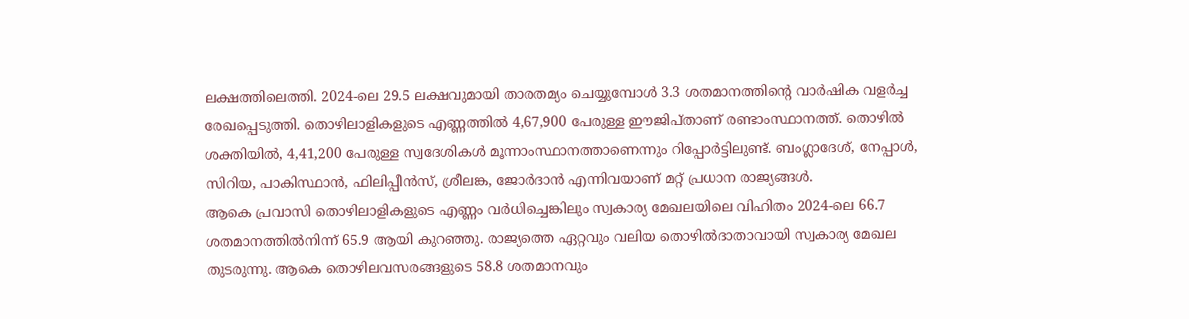ലക്ഷത്തിലെത്തി. 2024-ലെ 29.5 ലക്ഷവുമായി താരതമ്യം ചെയ്യുമ്പോൾ 3.3 ശതമാനത്തിന്റെ വാർഷിക വളർച്ച രേഖപ്പെടുത്തി. തൊഴിലാളികളുടെ എണ്ണത്തിൽ 4,67,900 പേരുള്ള ഈജിപ്താണ് രണ്ടാംസ്ഥാനത്ത്. തൊഴിൽ ശക്തിയിൽ, 4,41,200 പേരുള്ള സ്വദേശികൾ മൂന്നാംസ്ഥാനത്താണെന്നും റിപ്പോർട്ടിലുണ്ട്. ബംഗ്ലാദേശ്, നേപ്പാൾ, സിറിയ, പാകിസ്ഥാൻ, ഫിലിപ്പീൻസ്, ശ്രീലങ്ക, ജോർദാൻ എന്നിവയാണ് മറ്റ് പ്രധാന രാജ്യങ്ങൾ.
ആകെ പ്രവാസി തൊഴിലാളികളുടെ എണ്ണം വർധിച്ചെങ്കിലും സ്വകാര്യ മേഖലയിലെ വിഹിതം 2024-ലെ 66.7 ശതമാനത്തിൽനിന്ന് 65.9 ആയി കുറഞ്ഞു. രാജ്യത്തെ ഏറ്റവും വലിയ തൊഴിൽദാതാവായി സ്വകാര്യ മേഖല തുടരുന്നു. ആകെ തൊഴിലവസരങ്ങളുടെ 58.8 ശതമാനവും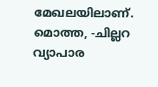മേഖലയിലാണ്. മൊത്ത, -ചില്ലറ വ്യാപാര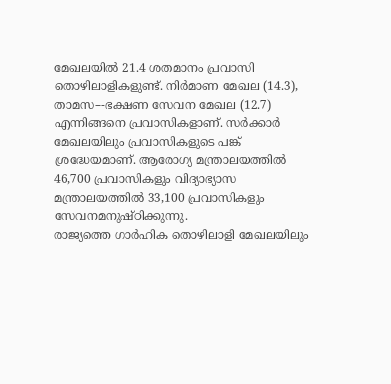മേഖലയിൽ 21.4 ശതമാനം പ്രവാസി തൊഴിലാളികളുണ്ട്. നിർമാണ മേഖല (14.3), താമസ–-ഭക്ഷണ സേവന മേഖല (12.7) എന്നിങ്ങനെ പ്രവാസികളാണ്. സർക്കാർ മേഖലയിലും പ്രവാസികളുടെ പങ്ക് ശ്രദ്ധേയമാണ്. ആരോഗ്യ മന്ത്രാലയത്തിൽ 46,700 പ്രവാസികളും വിദ്യാഭ്യാസ മന്ത്രാലയത്തിൽ 33,100 പ്രവാസികളും സേവനമനുഷ്ഠിക്കുന്നു.
രാജ്യത്തെ ഗാർഹിക തൊഴിലാളി മേഖലയിലും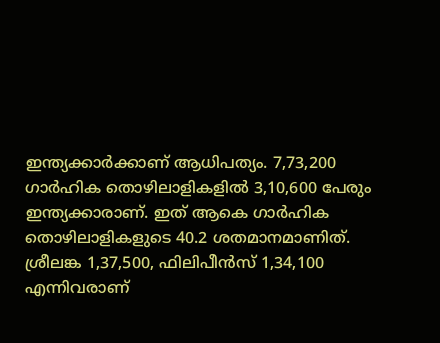ഇന്ത്യക്കാർക്കാണ് ആധിപത്യം. 7,73,200 ഗാർഹിക തൊഴിലാളികളിൽ 3,10,600 പേരും ഇന്ത്യക്കാരാണ്. ഇത് ആകെ ഗാർഹിക തൊഴിലാളികളുടെ 40.2 ശതമാനമാണിത്. ശ്രീലങ്ക 1,37,500, ഫിലിപീൻസ് 1,34,100 എന്നിവരാണ്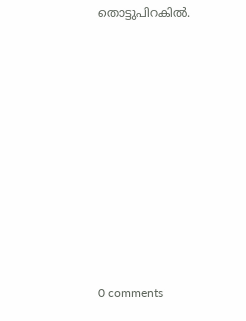തൊട്ടുപിറകിൽ.











0 comments